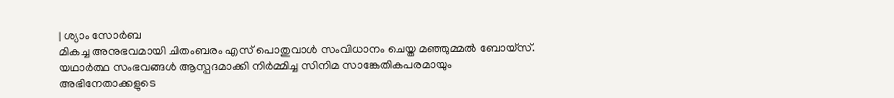| ശ്യാം സോർബ
മികച്ച അനുഭവമായി ചിതംബരം എസ് പൊതുവാൾ സംവിധാനം ചെയ്ത മഞ്ഞുമ്മൽ ബോയ്സ്. യഥാർത്ഥ സംഭവങ്ങൾ ആസ്പദമാക്കി നിർമ്മിച്ച സിനിമ സാങ്കേതികപരമായും അഭിനേതാക്കളുടെ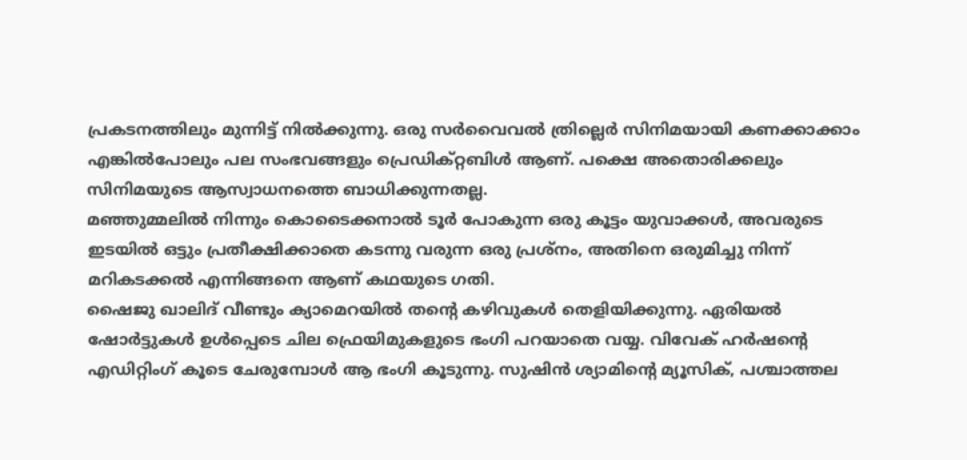പ്രകടനത്തിലും മുന്നിട്ട് നിൽക്കുന്നു. ഒരു സർവൈവൽ ത്രില്ലെർ സിനിമയായി കണക്കാക്കാം എങ്കിൽപോലും പല സംഭവങ്ങളും പ്രെഡിക്റ്റബിൾ ആണ്. പക്ഷെ അതൊരിക്കലും സിനിമയുടെ ആസ്വാധനത്തെ ബാധിക്കുന്നതല്ല.
മഞ്ഞുമ്മലിൽ നിന്നും കൊടൈക്കനാൽ ടൂർ പോകുന്ന ഒരു കൂട്ടം യുവാക്കൾ, അവരുടെ ഇടയിൽ ഒട്ടും പ്രതീക്ഷിക്കാതെ കടന്നു വരുന്ന ഒരു പ്രശ്നം, അതിനെ ഒരുമിച്ചു നിന്ന് മറികടക്കൽ എന്നിങ്ങനെ ആണ് കഥയുടെ ഗതി.
ഷൈജു ഖാലിദ് വീണ്ടും ക്യാമെറയിൽ തന്റെ കഴിവുകൾ തെളിയിക്കുന്നു. ഏരിയൽ ഷോർട്ടുകൾ ഉൾപ്പെടെ ചില ഫ്രെയിമുകളുടെ ഭംഗി പറയാതെ വയ്യ. വിവേക് ഹർഷന്റെ എഡിറ്റിംഗ് കൂടെ ചേരുമ്പോൾ ആ ഭംഗി കൂടുന്നു. സുഷിൻ ശ്യാമിന്റെ മ്യൂസിക്, പശ്ചാത്തല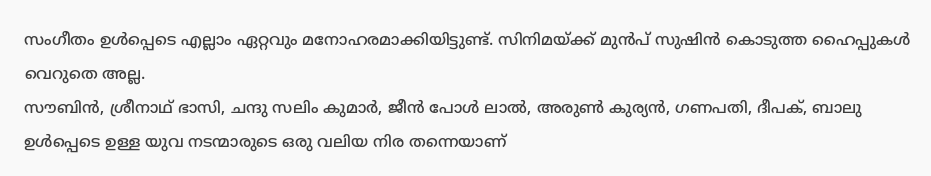സംഗീതം ഉൾപ്പെടെ എല്ലാം ഏറ്റവും മനോഹരമാക്കിയിട്ടുണ്ട്. സിനിമയ്ക്ക് മുൻപ് സുഷിൻ കൊടുത്ത ഹൈപ്പുകൾ വെറുതെ അല്ല.
സൗബിൻ, ശ്രീനാഥ് ഭാസി, ചന്ദു സലിം കുമാർ, ജീൻ പോൾ ലാൽ, അരുൺ കുര്യൻ, ഗണപതി, ദീപക്, ബാലു ഉൾപ്പെടെ ഉള്ള യുവ നടന്മാരുടെ ഒരു വലിയ നിര തന്നെയാണ്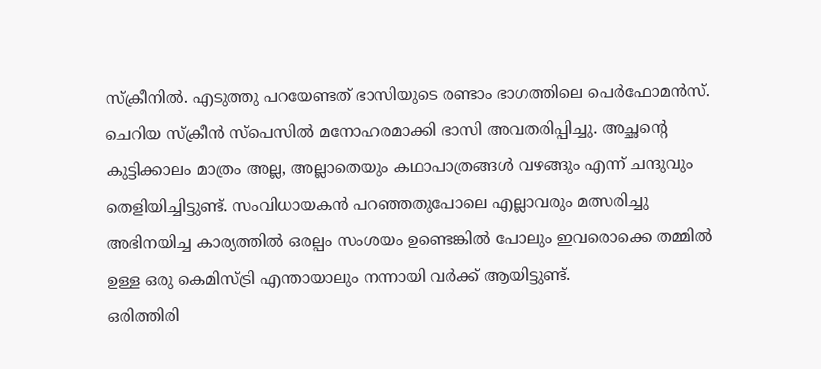സ്ക്രീനിൽ. എടുത്തു പറയേണ്ടത് ഭാസിയുടെ രണ്ടാം ഭാഗത്തിലെ പെർഫോമൻസ്. ചെറിയ സ്ക്രീൻ സ്പെസിൽ മനോഹരമാക്കി ഭാസി അവതരിപ്പിച്ചു. അച്ഛന്റെ കുട്ടിക്കാലം മാത്രം അല്ല, അല്ലാതെയും കഥാപാത്രങ്ങൾ വഴങ്ങും എന്ന് ചന്ദുവും തെളിയിച്ചിട്ടുണ്ട്. സംവിധായകൻ പറഞ്ഞതുപോലെ എല്ലാവരും മത്സരിച്ചു അഭിനയിച്ച കാര്യത്തിൽ ഒരല്പം സംശയം ഉണ്ടെങ്കിൽ പോലും ഇവരൊക്കെ തമ്മിൽ ഉള്ള ഒരു കെമിസ്ട്രി എന്തായാലും നന്നായി വർക്ക് ആയിട്ടുണ്ട്.
ഒരിത്തിരി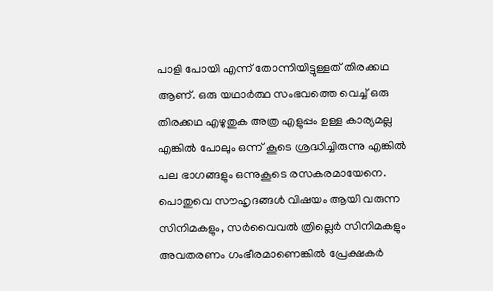പാളി പോയി എന്ന് തോന്നിയിട്ടുള്ളത് തിരക്കഥ ആണ്. ഒരു യഥാർത്ഥ സംഭവത്തെ വെച്ച് ഒരു തിരക്കഥ എഴുതുക അത്ര എളുപ്പം ഉള്ള കാര്യമല്ല എങ്കിൽ പോലും ഒന്ന് കൂടെ ശ്രദ്ധിച്ചിരുന്നു എങ്കിൽ പല ഭാഗങ്ങളും ഒന്നുകൂടെ രസകരമായേനെ.
പൊതുവെ സൗഹൃദങ്ങൾ വിഷയം ആയി വരുന്ന സിനിമകളും, സർവൈവൽ ത്രില്ലെർ സിനിമകളും അവതരണം ഗംഭീരമാണെങ്കിൽ പ്രേക്ഷകർ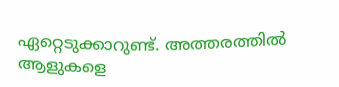ഏറ്റെടുക്കാറുണ്ട്. അത്തരത്തിൽ ആളുകളെ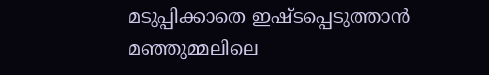മടുപ്പിക്കാതെ ഇഷ്ടപ്പെടുത്താൻ മഞ്ഞുമ്മലിലെ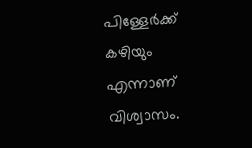പിള്ളേർക്ക് കഴിയും എന്നാണ് വിശ്വാസം.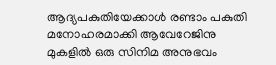ആദ്യപകുതിയേക്കാൾ രണ്ടാം പകുതി മനോഹരമാക്കി ആവേറേജിനു മുകളിൽ ഒരു സിനിമ അനുഭവം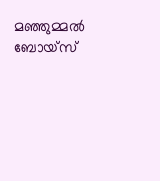മഞ്ഞുമ്മൽ ബോയ്സ്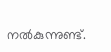നൽകുന്നുണ്ട്.